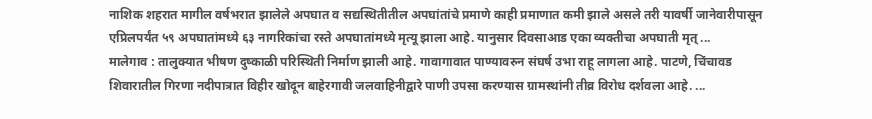नाशिक शहरात मागील वर्षभरात झालेले अपघात व सद्यस्थितीतील अपघांतांचे प्रमाणे काही प्रमाणात कमी झाले असले तरी यावर्षी जानेवारीपासून एप्रिलपर्यंत ५९ अपघातांमध्ये ६३ नागरिकांचा रस्ते अपघातांमध्ये मृत्यू झाला आहे. यानुसार दिवसाआड एका व्यक्तीचा अपघाती मृत् ...
मालेगाव : तालुक्यात भीषण दुष्काळी परिस्थिती निर्माण झाली आहे. गावागावात पाण्यावरुन संघर्ष उभा राहू लागला आहे. पाटणे, चिंचावड शिवारातील गिरणा नदीपात्रात विहीर खोदून बाहेरगावी जलवाहिनीद्वारे पाणी उपसा करण्यास ग्रामस्थांनी तीव्र विरोध दर्शवला आहे. ...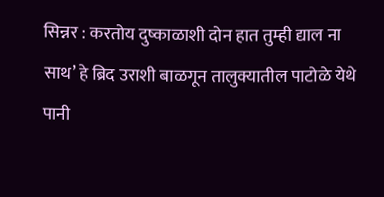सिन्नर : करतोय दुष्काळाशी दोन हात तुम्ही द्याल ना साथ’ हे ब्रिद उराशी बाळगून तालुक्यातील पाटोळे येथे पानी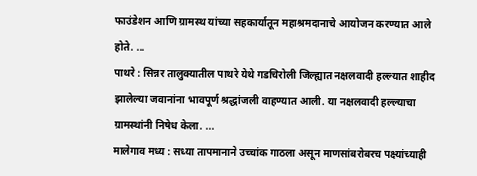फाउंडेशन आणि ग्रामस्थ यांच्या सहकार्यातून महाश्रमदानाचे आयोजन करण्यात आले होते. ...
पाथरे : सिन्नर तालुक्यातील पाथरे येथे गडचिरोली जिल्ह्यात नक्षलवादी हल्ल्यात शाहीद झालेल्या जवानांना भावपूर्ण श्रद्धांजली वाहण्यात आली. या नक्षलवादी हल्ल्याचा ग्रामस्थांनी निषेध केला. ...
मालेगाव मध्य : सध्या तापमानाने उच्चांक गाठला असून माणसांबरोबरच पक्ष्यांच्याही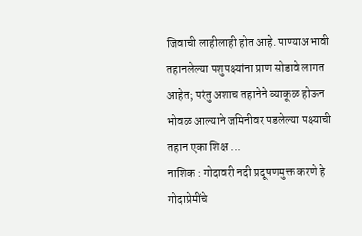जिवाची लाहीलाही होत आहे. पाण्याअभावी तहानलेल्या पशुपक्ष्यांना प्राण सोडावे लागत आहेत; परंतु अशाच तहानेने व्याकूळ होऊन भोवळ आल्याने जमिनीवर पडलेल्या पक्ष्याची तहान एका शिक्ष ...
नाशिक : गोदावरी नदी प्रदूषणमुक्त करणे हे गोदाप्रेमींचे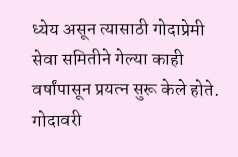ध्येय असून त्यासाठी गोदाप्रेमी सेवा समितीने गेल्या काही वर्षांपासून प्रयत्न सुरू केले होते. गोदावरी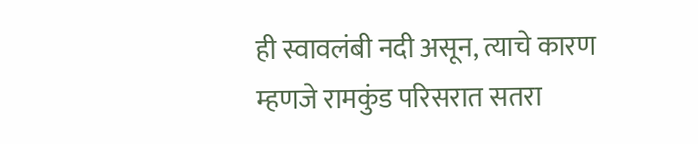ही स्वावलंबी नदी असून, त्याचे कारण म्हणजे रामकुंड परिसरात सतरा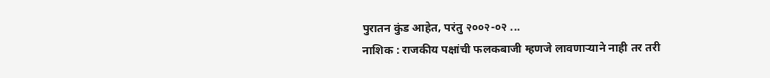पुरातन कुंड आहेत, परंतु २००२-०२ ...
नाशिक : राजकीय पक्षांची फलकबाजी म्हणजे लावणाऱ्याने नाही तर तरी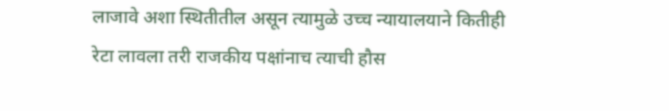लाजावे अशा स्थितीतील असून त्यामुळे उच्च न्यायालयाने कितीही रेटा लावला तरी राजकीय पक्षांनाच त्याची हौस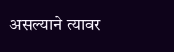असल्याने त्यावर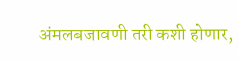अंमलबजावणी तरी कशी होणार,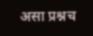असा प्रश्नच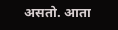असतो. आता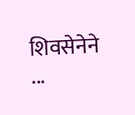शिवसेनेने ...